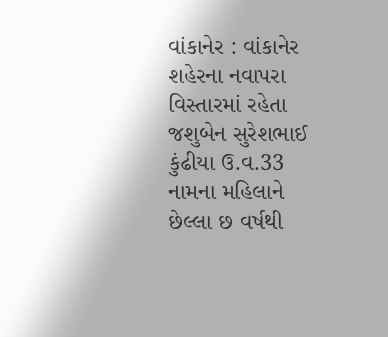વાંકાનેર : વાંકાનેર શહેરના નવાપરા વિસ્તારમાં રહેતા જશુબેન સુરેશભાઈ કુંઢીયા ઉ.વ.33 નામના મહિલાને છેલ્લા છ વર્ષથી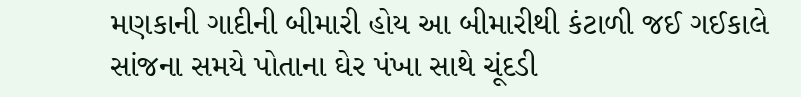મણકાની ગાદીની બીમારી હોય આ બીમારીથી કંટાળી જઈ ગઈકાલે સાંજના સમયે પોતાના ઘેર પંખા સાથે ચૂંદડી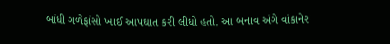બાંધી ગળેફાંસો ખાઈ આપઘાત કરી લીધો હતો. આ બનાવ અંગે વાંકાનેર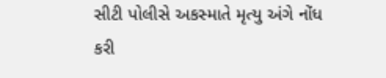સીટી પોલીસે અકસ્માતે મૃત્યુ અંગે નોંધ કરી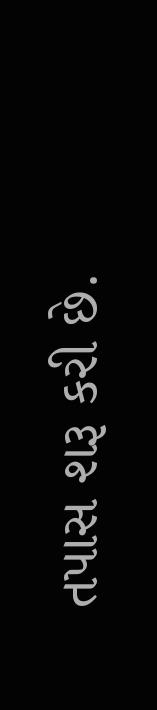તપાસ શરૂ કરી છે.